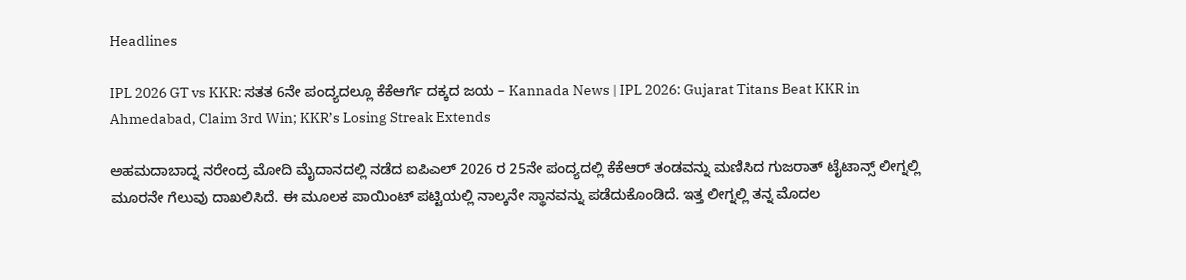Headlines

IPL 2026 GT vs KKR: ಸತತ 6ನೇ ಪಂದ್ಯದಲ್ಲೂ ಕೆಕೆಆರ್ಗೆ ದಕ್ಕದ ಜಯ – Kannada News | IPL 2026: Gujarat Titans Beat KKR in Ahmedabad, Claim 3rd Win; KKR’s Losing Streak Extends

ಅಹಮದಾಬಾದ್ನ ನರೇಂದ್ರ ಮೋದಿ ಮೈದಾನದಲ್ಲಿ ನಡೆದ ಐಪಿಎಲ್ 2026 ರ 25ನೇ ಪಂದ್ಯದಲ್ಲಿ ಕೆಕೆಆರ್ ತಂಡವನ್ನು ಮಣಿಸಿದ ಗುಜರಾತ್ ಟೈಟಾನ್ಸ್ ಲೀಗ್ನಲ್ಲಿ ಮೂರನೇ ಗೆಲುವು ದಾಖಲಿಸಿದೆ. ಈ ಮೂಲಕ ಪಾಯಿಂಟ್ ಪಟ್ಟಿಯಲ್ಲಿ ನಾಲ್ಕನೇ ಸ್ಥಾನವನ್ನು ಪಡೆದುಕೊಂಡಿದೆ. ಇತ್ತ ಲೀಗ್ನಲ್ಲಿ ತನ್ನ ಮೊದಲ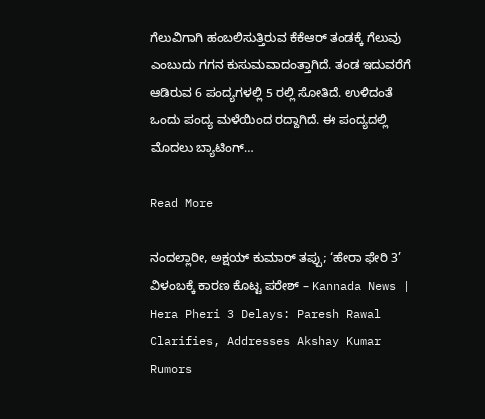ಗೆಲುವಿಗಾಗಿ ಹಂಬಲಿಸುತ್ತಿರುವ ಕೆಕೆಆರ್ ತಂಡಕ್ಕೆ ಗೆಲುವು ಎಂಬುದು ಗಗನ ಕುಸುಮವಾದಂತ್ತಾಗಿದೆ. ತಂಡ ಇದುವರೆಗೆ ಆಡಿರುವ 6 ಪಂದ್ಯಗಳಲ್ಲಿ 5 ರಲ್ಲಿ ಸೋತಿದೆ. ಉಳಿದಂತೆ ಒಂದು ಪಂದ್ಯ ಮಳೆಯಿಂದ ರದ್ದಾಗಿದೆ. ಈ ಪಂದ್ಯದಲ್ಲಿ ಮೊದಲು ಬ್ಯಾಟಿಂಗ್‌…

Read More

ನಂದಲ್ಲಾರೀ, ಅಕ್ಷಯ್ ಕುಮಾರ್ ತಪ್ಪು; ‘ಹೇರಾ ಫೇರಿ 3’ ವಿಳಂಬಕ್ಕೆ ಕಾರಣ ಕೊಟ್ಟ ಪರೇಶ್ – Kannada News | Hera Pheri 3 Delays: Paresh Rawal Clarifies, Addresses Akshay Kumar Rumors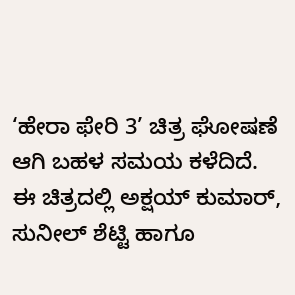‘ಹೇರಾ ಫೇರಿ 3’ ಚಿತ್ರ ಘೋಷಣೆ ಆಗಿ ಬಹಳ ಸಮಯ ಕಳೆದಿದೆ. ಈ ಚಿತ್ರದಲ್ಲಿ ಅಕ್ಷಯ್ ಕುಮಾರ್, ಸುನೀಲ್ ಶೆಟ್ಟಿ ಹಾಗೂ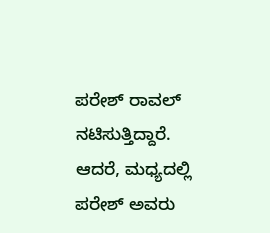ಪರೇಶ್ ರಾವಲ್ ನಟಿಸುತ್ತಿದ್ದಾರೆ. ಆದರೆ, ಮಧ್ಯದಲ್ಲಿ ಪರೇಶ್ ಅವರು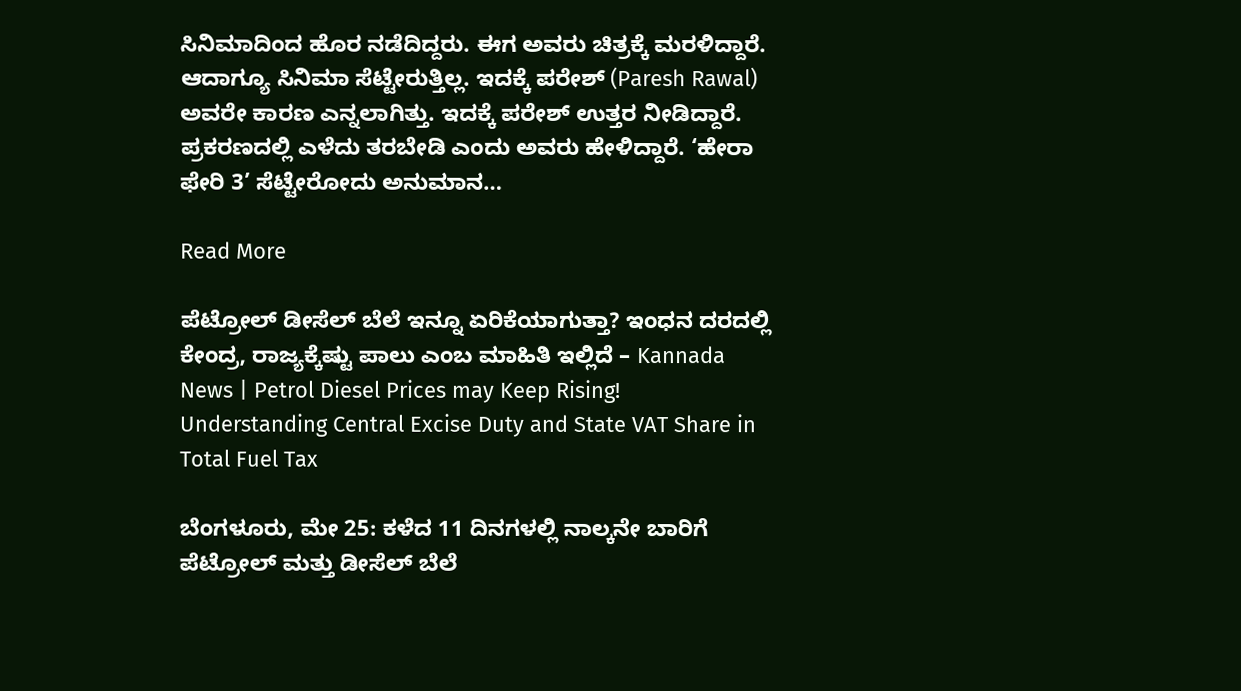ಸಿನಿಮಾದಿಂದ ಹೊರ ನಡೆದಿದ್ದರು. ಈಗ ಅವರು ಚಿತ್ರಕ್ಕೆ ಮರಳಿದ್ದಾರೆ. ಆದಾಗ್ಯೂ ಸಿನಿಮಾ ಸೆಟ್ಟೇರುತ್ತಿಲ್ಲ. ಇದಕ್ಕೆ ಪರೇಶ್ (Paresh Rawal) ಅವರೇ ಕಾರಣ ಎನ್ನಲಾಗಿತ್ತು. ಇದಕ್ಕೆ ಪರೇಶ್ ಉತ್ತರ ನೀಡಿದ್ದಾರೆ. ಪ್ರಕರಣದಲ್ಲಿ ಎಳೆದು ತರಬೇಡಿ ಎಂದು ಅವರು ಹೇಳಿದ್ದಾರೆ. ‘ಹೇರಾ ಫೇರಿ 3’ ಸೆಟ್ಟೇರೋದು ಅನುಮಾನ…

Read More

ಪೆಟ್ರೋಲ್ ಡೀಸೆಲ್ ಬೆಲೆ ಇನ್ನೂ ಏರಿಕೆಯಾಗುತ್ತಾ? ಇಂಧನ ದರದಲ್ಲಿ ಕೇಂದ್ರ, ರಾಜ್ಯಕ್ಕೆಷ್ಟು ಪಾಲು ಎಂಬ ಮಾಹಿತಿ ಇಲ್ಲಿದೆ – Kannada News | Petrol Diesel Prices may Keep Rising! Understanding Central Excise Duty and State VAT Share in Total Fuel Tax

ಬೆಂಗಳೂರು, ಮೇ 25: ಕಳೆದ 11 ದಿನಗಳಲ್ಲಿ ನಾಲ್ಕನೇ ಬಾರಿಗೆ ಪೆಟ್ರೋಲ್ ಮತ್ತು ಡೀಸೆಲ್ ಬೆಲೆ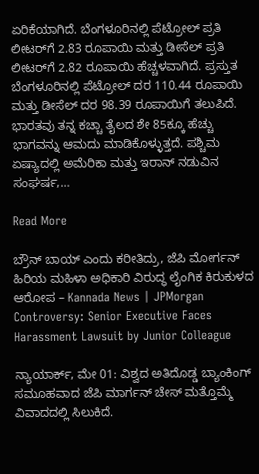ಏರಿಕೆಯಾಗಿದೆ. ಬೆಂಗಳೂರಿನಲ್ಲಿ ಪೆಟ್ರೋಲ್ ಪ್ರತಿ ಲೀಟರ್‌ಗೆ 2.83 ರೂಪಾಯಿ ಮತ್ತು ಡೀಸೆಲ್ ಪ್ರತಿ ಲೀಟರ್‌ಗೆ 2.82 ರೂಪಾಯಿ ಹೆಚ್ಚಳವಾಗಿದೆ. ಪ್ರಸ್ತುತ ಬೆಂಗಳೂರಿನಲ್ಲಿ ಪೆಟ್ರೋಲ್ ದರ 110.44 ರೂಪಾಯಿ ಮತ್ತು ಡೀಸೆಲ್ ದರ 98.39 ರೂಪಾಯಿಗೆ ತಲುಪಿದೆ. ಭಾರತವು ತನ್ನ ಕಚ್ಚಾ ತೈಲದ ಶೇ 85ಕ್ಕೂ ಹೆಚ್ಚು ಭಾಗವನ್ನು ಆಮದು ಮಾಡಿಕೊಳ್ಳುತ್ತದೆ. ಪಶ್ಚಿಮ ಏಷ್ಯಾದಲ್ಲಿ ಅಮೆರಿಕಾ ಮತ್ತು ಇರಾನ್ ನಡುವಿನ ಸಂಘರ್ಷ,…

Read More

ಬ್ರೌನ್ ಬಾಯ್ ಎಂದು ಕರೀತಿದ್ರು, ಜೆಪಿ ಮೋರ್ಗನ್ ಹಿರಿಯ ಮಹಿಳಾ ಅಧಿಕಾರಿ ವಿರುದ್ಧ ಲೈಂಗಿಕ ಕಿರುಕುಳದ ಆರೋಪ – Kannada News | JPMorgan Controversy: Senior Executive Faces Harassment Lawsuit by Junior Colleague

ನ್ಯಾಯಾರ್ಕ್, ಮೇ 01: ವಿಶ್ವದ ಅತಿದೊಡ್ಡ ಬ್ಯಾಂಕಿಂಗ್ ಸಮೂಹವಾದ ಜೆಪಿ ಮಾರ್ಗನ್ ಚೇಸ್ ಮತ್ತೊಮ್ಮೆ ವಿವಾದದಲ್ಲಿ ಸಿಲುಕಿದೆ.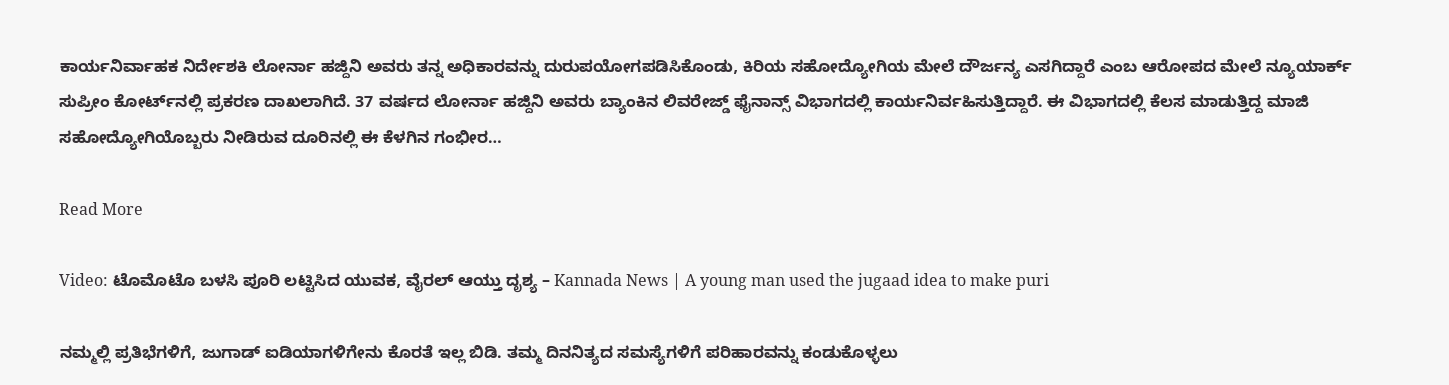ಕಾರ್ಯನಿರ್ವಾಹಕ ನಿರ್ದೇಶಕಿ ಲೋರ್ನಾ ಹಜ್ದಿನಿ ಅವರು ತನ್ನ ಅಧಿಕಾರವನ್ನು ದುರುಪಯೋಗಪಡಿಸಿಕೊಂಡು, ಕಿರಿಯ ಸಹೋದ್ಯೋಗಿಯ ಮೇಲೆ ದೌರ್ಜನ್ಯ ಎಸಗಿದ್ದಾರೆ ಎಂಬ ಆರೋಪದ ಮೇಲೆ ನ್ಯೂಯಾರ್ಕ್ ಸುಪ್ರೀಂ ಕೋರ್ಟ್‌ನಲ್ಲಿ ಪ್ರಕರಣ ದಾಖಲಾಗಿದೆ. 37 ವರ್ಷದ ಲೋರ್ನಾ ಹಜ್ದಿನಿ ಅವರು ಬ್ಯಾಂಕಿನ ಲಿವರೇಜ್ಡ್ ಫೈನಾನ್ಸ್ ವಿಭಾಗದಲ್ಲಿ ಕಾರ್ಯನಿರ್ವಹಿಸುತ್ತಿದ್ದಾರೆ. ಈ ವಿಭಾಗದಲ್ಲಿ ಕೆಲಸ ಮಾಡುತ್ತಿದ್ದ ಮಾಜಿ ಸಹೋದ್ಯೋಗಿಯೊಬ್ಬರು ನೀಡಿರುವ ದೂರಿನಲ್ಲಿ ಈ ಕೆಳಗಿನ ಗಂಭೀರ…

Read More

Video: ಟೊಮೊಟೊ ಬಳಸಿ ಪೂರಿ ಲಟ್ಟಿಸಿದ ಯುವಕ, ವೈರಲ್‌ ಆಯ್ತು ದೃಶ್ಯ – Kannada News | A young man used the jugaad idea to make puri

ನಮ್ಮಲ್ಲಿ ಪ್ರತಿಭೆಗಳಿಗೆ, ಜುಗಾಡ್ ಐಡಿಯಾಗಳಿಗೇನು ಕೊರತೆ ಇಲ್ಲ ಬಿಡಿ. ತಮ್ಮ ದಿನನಿತ್ಯದ ಸಮಸ್ಯೆಗಳಿಗೆ ಪರಿಹಾರವನ್ನು ಕಂಡುಕೊಳ್ಳಲು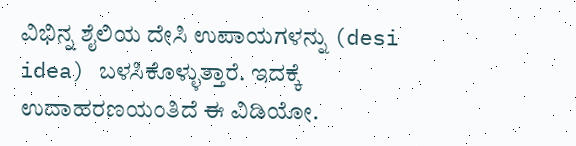ವಿಭಿನ್ನ ಶೈಲಿಯ ದೇಸಿ ಉಪಾಯಗಳನ್ನು (desi idea) ಬಳಸಿಕೊಳ್ಳುತ್ತಾರೆ. ಇದಕ್ಕೆ ಉದಾಹರಣಯಂತಿದೆ ಈ ವಿಡಿಯೋ.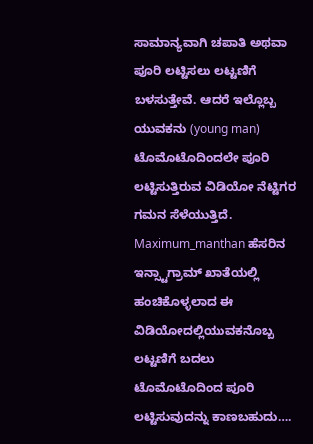ಸಾಮಾನ್ಯವಾಗಿ ಚಪಾತಿ ಅಥವಾ ಪೂರಿ ಲಟ್ಟಿಸಲು ಲಟ್ಟಣಿಗೆ ಬಳಸುತ್ತೇವೆ. ಆದರೆ ಇಲ್ಲೊಬ್ಬ ಯುವಕನು (young man) ಟೊಮೊಟೊದಿಂದಲೇ ಪೂರಿ ಲಟ್ಟಿಸುತ್ತಿರುವ ವಿಡಿಯೋ ನೆಟ್ಟಿಗರ ಗಮನ ಸೆಳೆಯುತ್ತಿದೆ. Maximum_manthan ಹೆಸರಿನ ಇನ್ಸ್ಟಾಗ್ರಾಮ್ ಖಾತೆಯಲ್ಲಿ ಹಂಚಿಕೊಳ್ಳಲಾದ ಈ ವಿಡಿಯೋದಲ್ಲಿಯುವಕನೊಬ್ಬ ಲಟ್ಟಣಿಗೆ ಬದಲು ಟೊಮೊಟೊದಿಂದ ಪೂರಿ ಲಟ್ಟಿಸುವುದನ್ನು ಕಾಣಬಹುದು….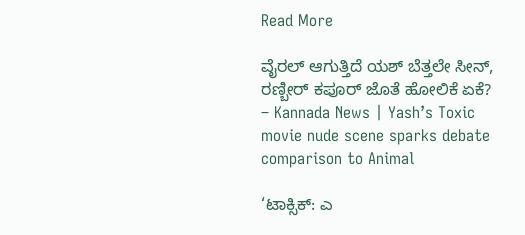Read More

ವೈರಲ್ ಆಗುತ್ತಿದೆ ಯಶ್ ಬೆತ್ತಲೇ ಸೀನ್, ರಣ್ಬೀರ್ ಕಪೂರ್ ಜೊತೆ ಹೋಲಿಕೆ ಏಕೆ? – Kannada News | Yash’s Toxic movie nude scene sparks debate comparison to Animal

‘ಟಾಕ್ಸಿಕ್: ಎ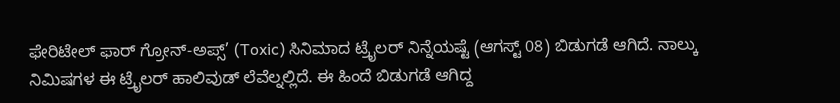ಫೇರಿಟೇಲ್ ಫಾರ್ ಗ್ರೋನ್-ಅಪ್ಸ್’ (Toxic) ಸಿನಿಮಾದ ಟ್ರೈಲರ್ ನಿನ್ನೆಯಷ್ಟೆ (ಆಗಸ್ಟ್ 08) ಬಿಡುಗಡೆ ಆಗಿದೆ. ನಾಲ್ಕು ನಿಮಿಷಗಳ ಈ ಟ್ರೈಲರ್ ಹಾಲಿವುಡ್ ಲೆವೆಲ್ನಲ್ಲಿದೆ. ಈ ಹಿಂದೆ ಬಿಡುಗಡೆ ಆಗಿದ್ದ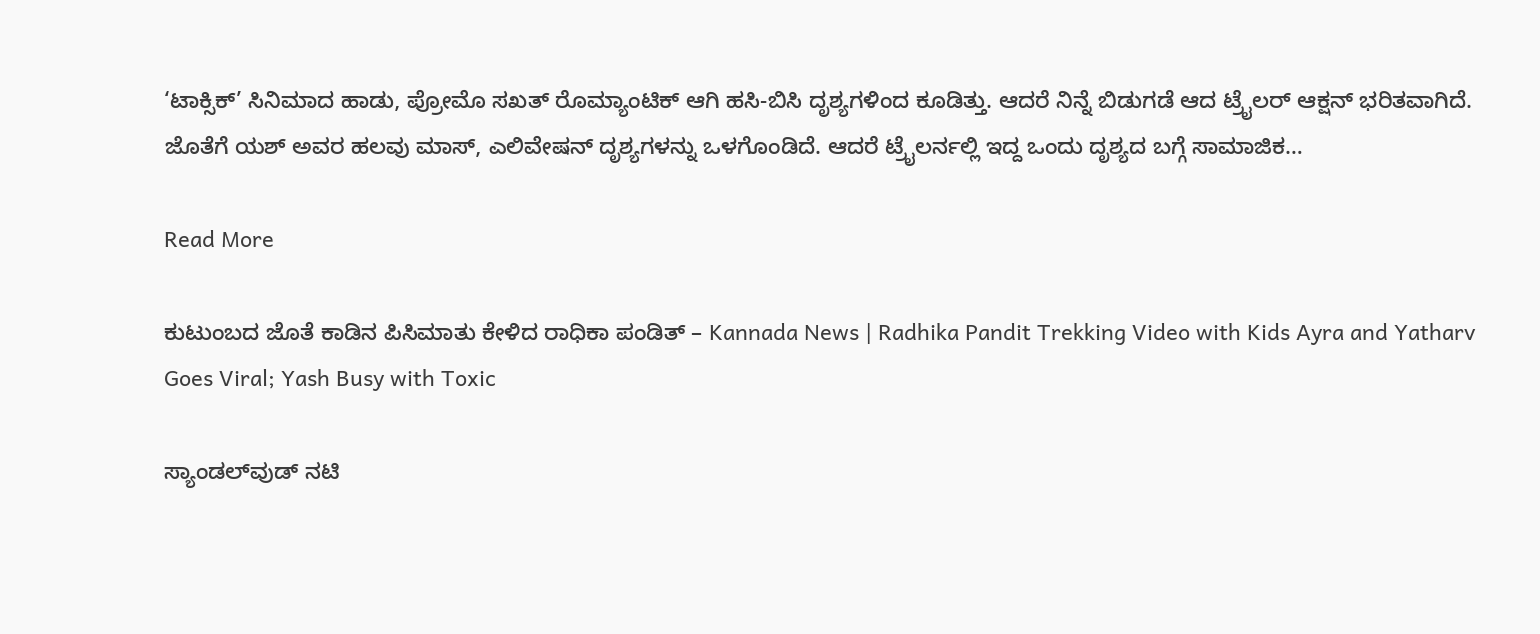‘ಟಾಕ್ಸಿಕ್’ ಸಿನಿಮಾದ ಹಾಡು, ಪ್ರೋಮೊ ಸಖತ್ ರೊಮ್ಯಾಂಟಿಕ್ ಆಗಿ ಹಸಿ-ಬಿಸಿ ದೃಶ್ಯಗಳಿಂದ ಕೂಡಿತ್ತು. ಆದರೆ ನಿನ್ನೆ ಬಿಡುಗಡೆ ಆದ ಟ್ರೈಲರ್ ಆಕ್ಷನ್ ಭರಿತವಾಗಿದೆ. ಜೊತೆಗೆ ಯಶ್ ಅವರ ಹಲವು ಮಾಸ್, ಎಲಿವೇಷನ್ ದೃಶ್ಯಗಳನ್ನು ಒಳಗೊಂಡಿದೆ. ಆದರೆ ಟ್ರೈಲರ್ನಲ್ಲಿ ಇದ್ದ ಒಂದು ದೃಶ್ಯದ ಬಗ್ಗೆ ಸಾಮಾಜಿಕ…

Read More

ಕುಟುಂಬದ ಜೊತೆ ಕಾಡಿನ ಪಿಸಿಮಾತು ಕೇಳಿದ ರಾಧಿಕಾ ಪಂಡಿತ್ – Kannada News | Radhika Pandit Trekking Video with Kids Ayra and Yatharv Goes Viral; Yash Busy with Toxic

ಸ್ಯಾಂಡಲ್‌ವುಡ್‌ ನಟಿ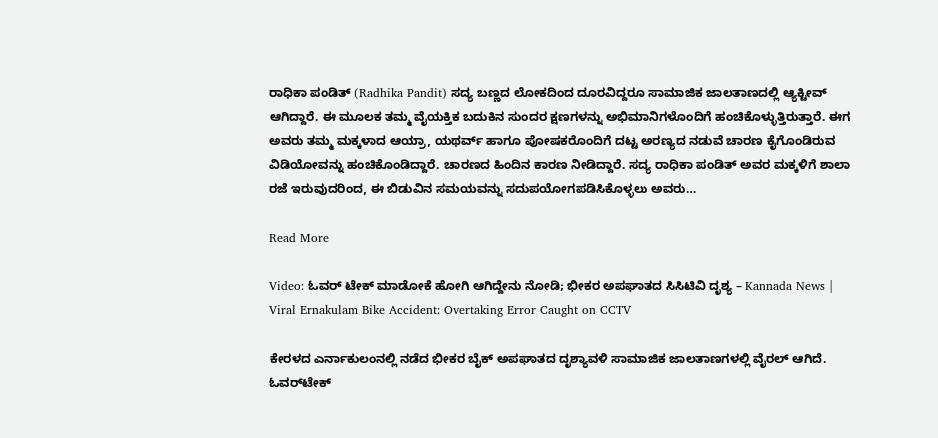ರಾಧಿಕಾ ಪಂಡಿತ್ (Radhika Pandit) ಸದ್ಯ ಬಣ್ಣದ ಲೋಕದಿಂದ ದೂರವಿದ್ದರೂ ಸಾಮಾಜಿಕ ಜಾಲತಾಣದಲ್ಲಿ ಆ್ಯಕ್ಟೀವ್ ಆಗಿದ್ದಾರೆ. ಈ ಮೂಲಕ ತಮ್ಮ ವೈಯಕ್ತಿಕ ಬದುಕಿನ ಸುಂದರ ಕ್ಷಣಗಳನ್ನು ಅಭಿಮಾನಿಗಳೊಂದಿಗೆ ಹಂಚಿಕೊಳ್ಳುತ್ತಿರುತ್ತಾರೆ. ಈಗ ಅವರು ತಮ್ಮ ಮಕ್ಕಳಾದ ಆಯ್ರಾ, ಯಥರ್ವ್ ಹಾಗೂ ಪೋಷಕರೊಂದಿಗೆ ದಟ್ಟ ಅರಣ್ಯದ ನಡುವೆ ಚಾರಣ ಕೈಗೊಂಡಿರುವ ವಿಡಿಯೋವನ್ನು ಹಂಚಿಕೊಂಡಿದ್ದಾರೆ. ಚಾರಣದ ಹಿಂದಿನ ಕಾರಣ ನೀಡಿದ್ದಾರೆ. ಸದ್ಯ ರಾಧಿಕಾ ಪಂಡಿತ್ ಅವರ ಮಕ್ಕಳಿಗೆ ಶಾಲಾ ರಜೆ ಇರುವುದರಿಂದ, ಈ ಬಿಡುವಿನ ಸಮಯವನ್ನು ಸದುಪಯೋಗಪಡಿಸಿಕೊಳ್ಳಲು ಅವರು…

Read More

Video: ಓವರ್ ಟೇಕ್ ಮಾಡೋಕೆ ಹೋಗಿ ಆಗಿದ್ದೇನು ನೋಡಿ; ಭೀಕರ ಅಪಘಾತದ ಸಿಸಿಟಿವಿ ದೃಶ್ಯ – Kannada News | Viral Ernakulam Bike Accident: Overtaking Error Caught on CCTV

ಕೇರಳದ ಎರ್ನಾಕುಲಂನಲ್ಲಿ ನಡೆದ ಭೀಕರ ಬೈಕ್ ಅಪಘಾತದ ದೃಶ್ಯಾವಳಿ ಸಾಮಾಜಿಕ ಜಾಲತಾಣಗಳಲ್ಲಿ ವೈರಲ್ ಆಗಿದೆ. ಓವರ್‌ಟೇಕ್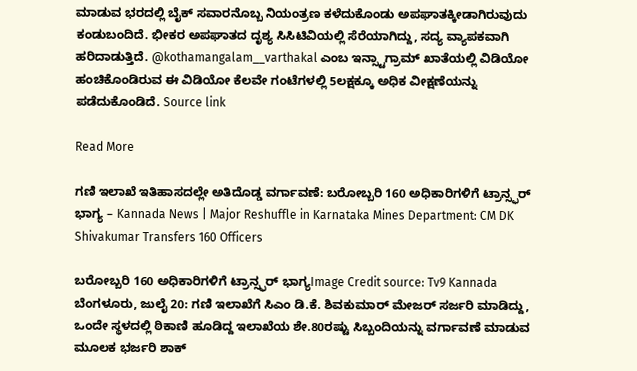ಮಾಡುವ ಭರದಲ್ಲಿ ಬೈಕ್ ಸವಾರನೊಬ್ಬ ನಿಯಂತ್ರಣ ಕಳೆದುಕೊಂಡು ಅಪಘಾತಕ್ಕೀಡಾಗಿರುವುದು ಕಂಡುಬಂದಿದೆ. ಭೀಕರ ಅಪಘಾತದ ದೃಶ್ಯ ಸಿಸಿಟಿವಿಯಲ್ಲಿ ಸೆರೆಯಾಗಿದ್ದು, ಸದ್ಯ ವ್ಯಾಪಕವಾಗಿ ಹರಿದಾಡುತ್ತಿದೆ. @kothamangalam__varthakal ಎಂಬ ಇನ್ಸ್ಟಾಗ್ರಾಮ್ ಖಾತೆಯಲ್ಲಿ ವಿಡಿಯೋ ಹಂಚಿಕೊಂಡಿರುವ ಈ ವಿಡಿಯೋ ಕೆಲವೇ ಗಂಟೆಗಳಲ್ಲಿ 5ಲಕ್ಷಕ್ಕೂ ಅಧಿಕ ವೀಕ್ಷಣೆಯನ್ನು ಪಡೆದುಕೊಂಡಿದೆ. Source link

Read More

ಗಣಿ ಇಲಾಖೆ ಇತಿಹಾಸದಲ್ಲೇ ಅತಿದೊಡ್ಡ ವರ್ಗಾವಣೆ: ಬರೋಬ್ಬರಿ 160 ಅಧಿಕಾರಿಗಳಿಗೆ ಟ್ರಾನ್ಸ್ಫರ್ ಭಾಗ್ಯ – Kannada News | Major Reshuffle in Karnataka Mines Department: CM DK Shivakumar Transfers 160 Officers

ಬರೋಬ್ಬರಿ 160 ಅಧಿಕಾರಿಗಳಿಗೆ ಟ್ರಾನ್ಸ್ಫರ್ ಭಾಗ್ಯImage Credit source: Tv9 Kannada ಬೆಂಗಳೂರು, ಜುಲೈ 20: ಗಣಿ ಇಲಾಖೆಗೆ ಸಿಎಂ ಡಿ.ಕೆ. ಶಿವಕುಮಾರ್ ಮೇಜರ್ ಸರ್ಜರಿ ಮಾಡಿದ್ದು, ಒಂದೇ ಸ್ಥಳದಲ್ಲಿ ಠಿಕಾಣಿ ಹೂಡಿದ್ದ ಇಲಾಖೆಯ ಶೇ.80ರಷ್ಟು ಸಿಬ್ಬಂದಿಯನ್ನು ವರ್ಗಾವಣೆ ಮಾಡುವ ಮೂಲಕ ಭರ್ಜರಿ ಶಾಕ್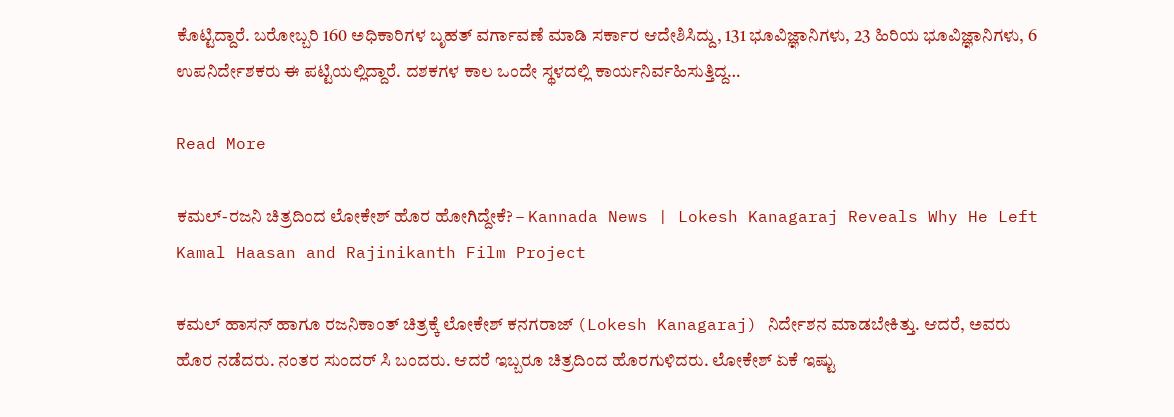ಕೊಟ್ಟಿದ್ದಾರೆ. ಬರೋಬ್ಬರಿ 160 ಅಧಿಕಾರಿಗಳ ಬೃಹತ್ ವರ್ಗಾವಣೆ ಮಾಡಿ ಸರ್ಕಾರ ಆದೇಶಿಸಿದ್ದು, 131 ಭೂವಿಜ್ಞಾನಿಗಳು, 23 ಹಿರಿಯ ಭೂವಿಜ್ಞಾನಿಗಳು, 6 ಉಪನಿರ್ದೇಶಕರು ಈ ಪಟ್ಟಿಯಲ್ಲಿದ್ದಾರೆ. ದಶಕಗಳ ಕಾಲ ಒಂದೇ ಸ್ಥಳದಲ್ಲಿ ಕಾರ್ಯನಿರ್ವಹಿಸುತ್ತಿದ್ದ…

Read More

ಕಮಲ್-ರಜನಿ ಚಿತ್ರದಿಂದ ಲೋಕೇಶ್ ಹೊರ ಹೋಗಿದ್ದೇಕೆ? – Kannada News | Lokesh Kanagaraj Reveals Why He Left Kamal Haasan and Rajinikanth Film Project

ಕಮಲ್ ಹಾಸನ್ ಹಾಗೂ ರಜನಿಕಾಂತ್ ಚಿತ್ರಕ್ಕೆ ಲೋಕೇಶ್ ಕನಗರಾಜ್ (Lokesh Kanagaraj) ನಿರ್ದೇಶನ ಮಾಡಬೇಕಿತ್ತು. ಆದರೆ, ಅವರು ಹೊರ ನಡೆದರು. ನಂತರ ಸುಂದರ್ ಸಿ ಬಂದರು. ಆದರೆ ಇಬ್ಬರೂ ಚಿತ್ರದಿಂದ ಹೊರಗುಳಿದರು. ಲೋಕೇಶ್ ಏಕೆ ಇಷ್ಟು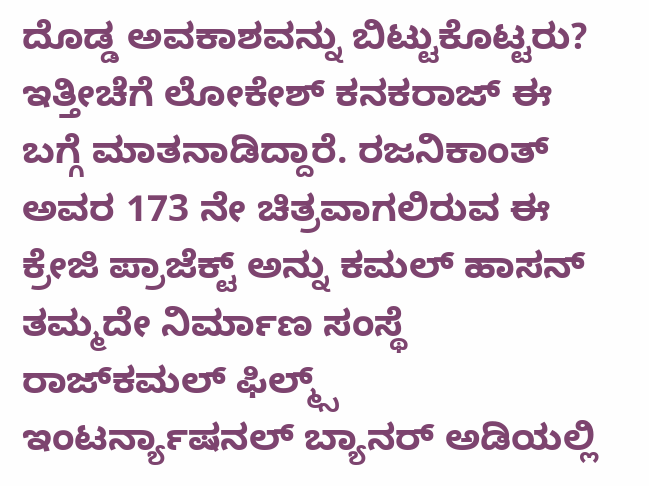ದೊಡ್ಡ ಅವಕಾಶವನ್ನು ಬಿಟ್ಟುಕೊಟ್ಟರು? ಇತ್ತೀಚೆಗೆ ಲೋಕೇಶ್ ಕನಕರಾಜ್ ಈ ಬಗ್ಗೆ ಮಾತನಾಡಿದ್ದಾರೆ. ರಜನಿಕಾಂತ್ ಅವರ 173 ನೇ ಚಿತ್ರವಾಗಲಿರುವ ಈ ಕ್ರೇಜಿ ಪ್ರಾಜೆಕ್ಟ್ ಅನ್ನು ಕಮಲ್ ಹಾಸನ್ ತಮ್ಮದೇ ನಿರ್ಮಾಣ ಸಂಸ್ಥೆ ರಾಜ್‌ಕಮಲ್ ಫಿಲ್ಮ್ಸ್ ಇಂಟರ್ನ್ಯಾಷನಲ್ ಬ್ಯಾನರ್ ಅಡಿಯಲ್ಲಿ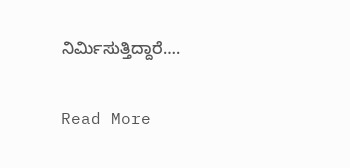ನಿರ್ಮಿಸುತ್ತಿದ್ದಾರೆ….

Read More